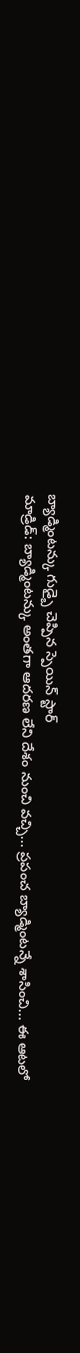బ్యాడ్మింటన్కు గుడ్బై చెప్పిన స్పెయిన్ స్టార్
మాడ్రిడ్: బ్యాడ్మింటన్కు అంతగా ఆదరణ లేని దేశం నుంచి వచ్చి... ప్రపంచ బ్యాడ్మింటన్నే శాసించి... ఈ ఆటలో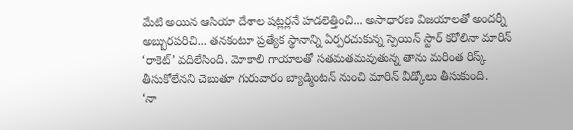మేటి అయిన ఆసియా దేశాల షట్లర్లనే హడలెత్తించి... అసాధారణ విజయాలతో అందర్నీ అబ్బురపరిచి... తనకంటూ ప్రత్యేక స్థానాన్ని ఏర్పరచుకున్న స్పెయిన్ స్టార్ కరోలినా మారిన్ ‘రాకెట్’ వదిలేసింది. మోకాలి గాయాలతో సతమతమవుతున్న తాను మరింత రిస్క్ తీసుకోలేనని చెబుతూ గురువారం బ్యాడ్మింటన్ నుంచి మారిన్ వీడ్కోలు తీసుకుంది.
‘నా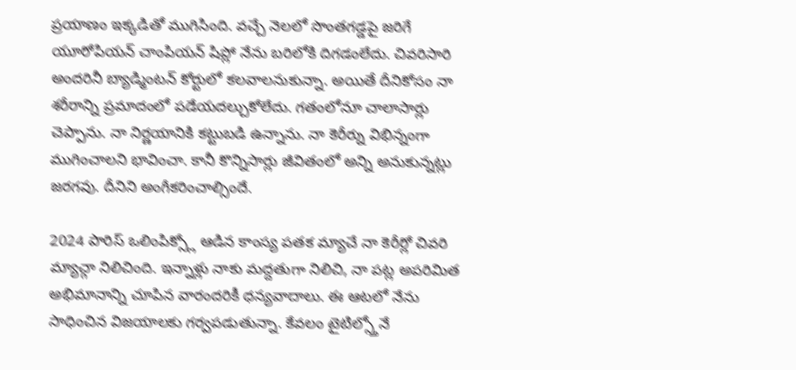ప్రయాణం ఇక్కడితో ముగిసింది. వచ్చే నెలలో సొంతగడ్డపై జరిగే యూరోపియన్ చాంపియన్ షిప్లో నేను బరిలోకి దిగడంలేదు. చివరిసారి అందరినీ బ్యాడ్మింటన్ కోర్టులో కలవాలనుకున్నా. అయితే దీనికోసం నా శరీరాన్ని ప్రమాదంలో పడేయదల్చుకోలేదు. గతంలోనూ చాలాసార్లు చెప్పాను. నా నిర్ణయానికి కట్టుబడి ఉన్నాను. నా కెరీర్ను విభిన్నంగా ముగించాలని భావించా. కానీ కొన్నిసార్లు జీవితంలో అన్ని అనుకున్నట్లు జరగవు. దీనిని అంగీకరించాల్సిందే.

2024 పారిస్ ఒలింపిక్స్లో ఆడిన కాంస్య పతక మ్యాచే నా కెరీర్లో చివరి మ్యాచ్గా నిలిచింది. ఇన్నాళ్లు నాకు మద్దతుగా నిలిచి, నా పట్ల అపరిమిత అభిమానాన్ని చూపిన వారందరికీ ధన్యవాదాలు. ఈ ఆటలో నేను సాధించిన విజయాలకు గర్వపడుతున్నా. కేవలం టైటిల్స్తోనే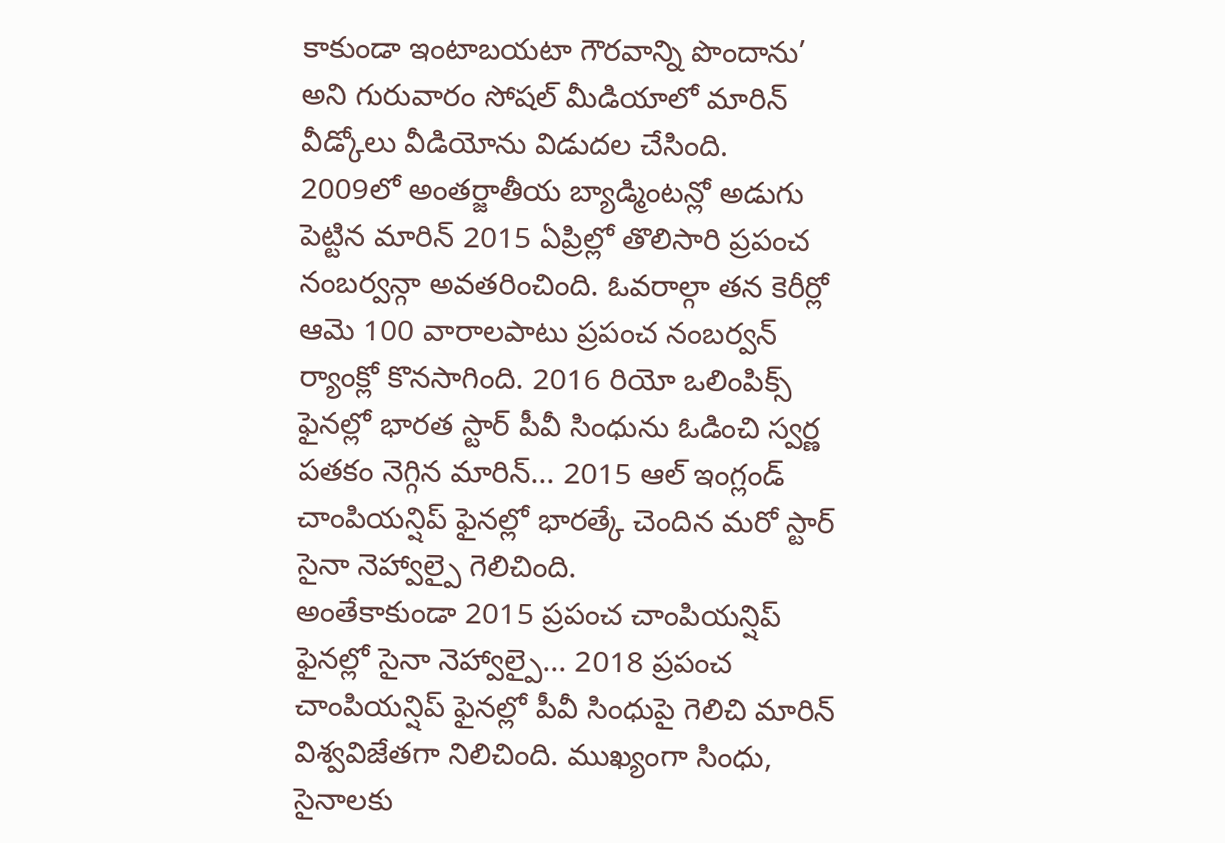కాకుండా ఇంటాబయటా గౌరవాన్ని పొందాను’ అని గురువారం సోషల్ మీడియాలో మారిన్ వీడ్కోలు వీడియోను విడుదల చేసింది.
2009లో అంతర్జాతీయ బ్యాడ్మింటన్లో అడుగు పెట్టిన మారిన్ 2015 ఏప్రిల్లో తొలిసారి ప్రపంచ నంబర్వన్గా అవతరించింది. ఓవరాల్గా తన కెరీర్లో ఆమె 100 వారాలపాటు ప్రపంచ నంబర్వన్ ర్యాంక్లో కొనసాగింది. 2016 రియో ఒలింపిక్స్ ఫైనల్లో భారత స్టార్ పీవీ సింధును ఓడించి స్వర్ణ పతకం నెగ్గిన మారిన్... 2015 ఆల్ ఇంగ్లండ్ చాంపియన్షిప్ ఫైనల్లో భారత్కే చెందిన మరో స్టార్ సైనా నెహ్వాల్పై గెలిచింది.
అంతేకాకుండా 2015 ప్రపంచ చాంపియన్షిప్ ఫైనల్లో సైనా నెహ్వాల్పై... 2018 ప్రపంచ చాంపియన్షిప్ ఫైనల్లో పీవీ సింధుపై గెలిచి మారిన్ విశ్వవిజేతగా నిలిచింది. ముఖ్యంగా సింధు, సైనాలకు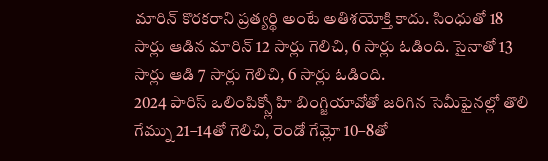మారిన్ కొరకరాని ప్రత్యర్థి అంటే అతిశయోక్తి కాదు. సింధుతో 18 సార్లు ఆడిన మారిన్ 12 సార్లు గెలిచి, 6 సార్లు ఓడింది. సైనాతో 13 సార్లు ఆడి 7 సార్లు గెలిచి, 6 సార్లు ఓడింది.
2024 పారిస్ ఒలింపిక్స్లో హి బింగ్జియావోతో జరిగిన సెమీఫైనల్లో తొలి గేమ్ను 21–14తో గెలిచి, రెండో గేమ్లో 10–8తో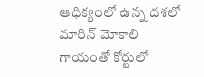ఆధిక్యంలో ఉన్న దశలో మారిన్ మోకాలి గాయంతో కోర్టులో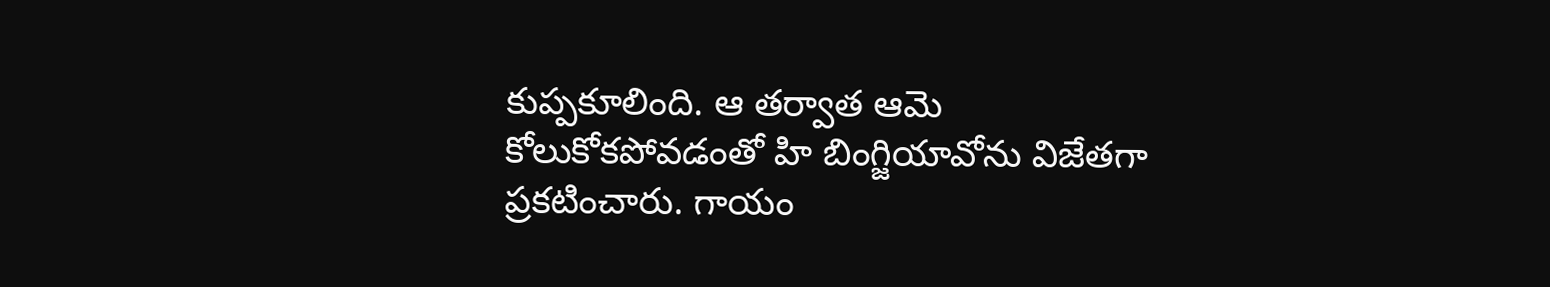కుప్పకూలింది. ఆ తర్వాత ఆమె కోలుకోకపోవడంతో హి బింగ్జియావోను విజేతగా ప్రకటించారు. గాయం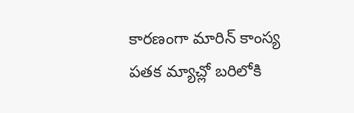కారణంగా మారిన్ కాంస్య పతక మ్యాచ్లో బరిలోకి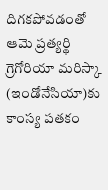దిగకపోవడంతో ఆమె ప్రత్యర్థి గ్రెగోరియా మరిస్కా (ఇండోనేసియా)కు కాంస్య పతకం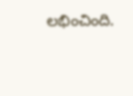లభించింది.